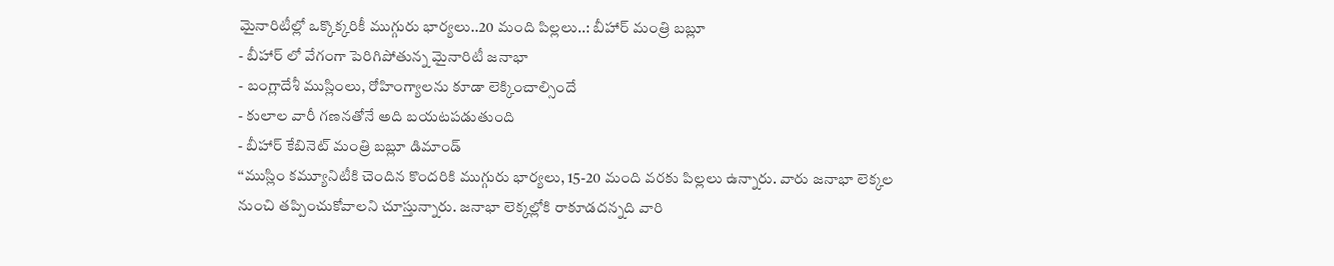మైనారిటీల్లో ఒక్కొక్కరికీ ముగ్గురు భార్యలు..20 మంది పిల్లలు..: బీహార్ మంత్రి బబ్లూ
- బీహార్ లో వేగంగా పెరిగిపోతున్న మైనారిటీ జనాభా
- బంగ్లాదేశీ ముస్లింలు, రోహింగ్యాలను కూడా లెక్కించాల్సిందే
- కులాల వారీ గణనతోనే అది బయటపడుతుంది
- బీహార్ కేబినెట్ మంత్రి బబ్లూ డిమాండ్
‘‘ముస్లిం కమ్యూనిటీకి చెందిన కొందరికి ముగ్గురు భార్యలు, 15-20 మంది వరకు పిల్లలు ఉన్నారు. వారు జనాభా లెక్కల నుంచి తప్పించుకోవాలని చూస్తున్నారు. జనాభా లెక్కల్లోకి రాకూడదన్నది వారి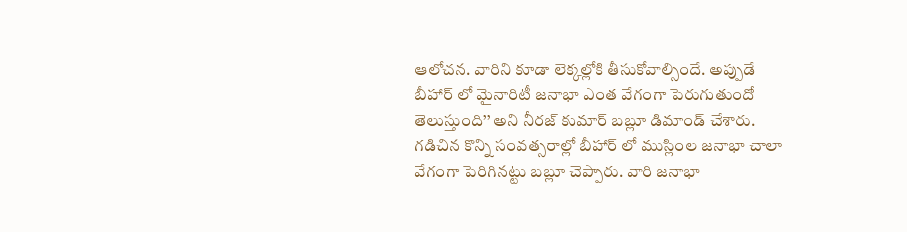ఆలోచన. వారిని కూడా లెక్కల్లోకి తీసుకోవాల్సిందే. అప్పుడే బీహార్ లో మైనారిటీ జనాభా ఎంత వేగంగా పెరుగుతుందో తెలుస్తుంది’’ అని నీరజ్ కుమార్ బబ్లూ డిమాండ్ చేశారు.
గడిచిన కొన్ని సంవత్సరాల్లో బీహార్ లో ముస్లింల జనాభా చాలా వేగంగా పెరిగినట్టు బబ్లూ చెప్పారు. వారి జనాభా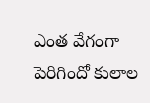ఎంత వేగంగా పెరిగిందో కులాల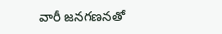వారీ జనగణనతో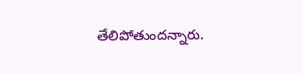తేలిపోతుందన్నారు.